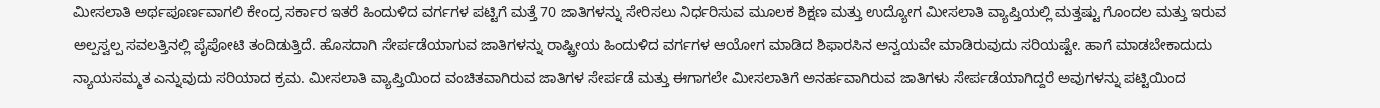ಮೀಸಲಾತಿ ಅರ್ಥಪೂರ್ಣವಾಗಲಿ ಕೇಂದ್ರ ಸರ್ಕಾರ ಇತರೆ ಹಿಂದುಳಿದ ವರ್ಗಗಳ ಪಟ್ಟಿಗೆ ಮತ್ತೆ 70 ಜಾತಿಗಳನ್ನು ಸೇರಿಸಲು ನಿರ್ಧರಿಸುವ ಮೂಲಕ ಶಿಕ್ಷಣ ಮತ್ತು ಉದ್ಯೋಗ ಮೀಸಲಾತಿ ವ್ಯಾಪ್ತಿಯಲ್ಲಿ ಮತ್ತಷ್ಟು ಗೊಂದಲ ಮತ್ತು ಇರುವ ಅಲ್ಪಸ್ವಲ್ಪ ಸವಲತ್ತಿನಲ್ಲಿ ಪೈಪೋಟಿ ತಂದಿಡುತ್ತಿದೆ. ಹೊಸದಾಗಿ ಸೇರ್ಪಡೆಯಾಗುವ ಜಾತಿಗಳನ್ನು ರಾಷ್ಟ್ರೀಯ ಹಿಂದುಳಿದ ವರ್ಗಗಳ ಆಯೋಗ ಮಾಡಿದ ಶಿಫಾರಸಿನ ಅನ್ವಯವೇ ಮಾಡಿರುವುದು ಸರಿಯಷ್ಟೇ. ಹಾಗೆ ಮಾಡಬೇಕಾದುದು ನ್ಯಾಯಸಮ್ಮತ ಎನ್ನುವುದು ಸರಿಯಾದ ಕ್ರಮ. ಮೀಸಲಾತಿ ವ್ಯಾಪ್ತಿಯಿಂದ ವಂಚಿತವಾಗಿರುವ ಜಾತಿಗಳ ಸೇರ್ಪಡೆ ಮತ್ತು ಈಗಾಗಲೇ ಮೀಸಲಾತಿಗೆ ಅನರ್ಹವಾಗಿರುವ ಜಾತಿಗಳು ಸೇರ್ಪಡೆಯಾಗಿದ್ದರೆ ಅವುಗಳನ್ನು ಪಟ್ಟಿಯಿಂದ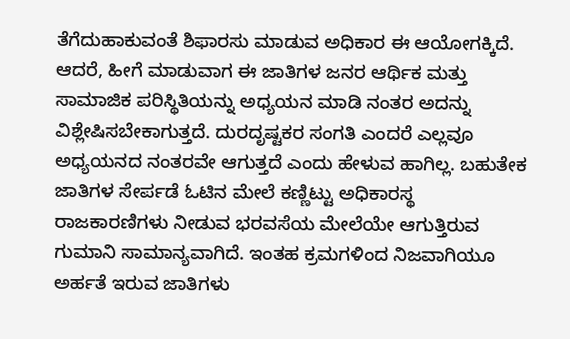ತೆಗೆದುಹಾಕುವಂತೆ ಶಿಫಾರಸು ಮಾಡುವ ಅಧಿಕಾರ ಈ ಆಯೋಗಕ್ಕಿದೆ. ಆದರೆ, ಹೀಗೆ ಮಾಡುವಾಗ ಈ ಜಾತಿಗಳ ಜನರ ಆರ್ಥಿಕ ಮತ್ತು ಸಾಮಾಜಿಕ ಪರಿಸ್ಥಿತಿಯನ್ನು ಅಧ್ಯಯನ ಮಾಡಿ ನಂತರ ಅದನ್ನು ವಿಶ್ಲೇಷಿಸಬೇಕಾಗುತ್ತದೆ. ದುರದೃಷ್ಟಕರ ಸಂಗತಿ ಎಂದರೆ ಎಲ್ಲವೂ ಅಧ್ಯಯನದ ನಂತರವೇ ಆಗುತ್ತದೆ ಎಂದು ಹೇಳುವ ಹಾಗಿಲ್ಲ. ಬಹುತೇಕ ಜಾತಿಗಳ ಸೇರ್ಪಡೆ ಓಟಿನ ಮೇಲೆ ಕಣ್ಣಿಟ್ಟು ಅಧಿಕಾರಸ್ಥ ರಾಜಕಾರಣಿಗಳು ನೀಡುವ ಭರವಸೆಯ ಮೇಲೆಯೇ ಆಗುತ್ತಿರುವ ಗುಮಾನಿ ಸಾಮಾನ್ಯವಾಗಿದೆ. ಇಂತಹ ಕ್ರಮಗಳಿಂದ ನಿಜವಾಗಿಯೂ ಅರ್ಹತೆ ಇರುವ ಜಾತಿಗಳು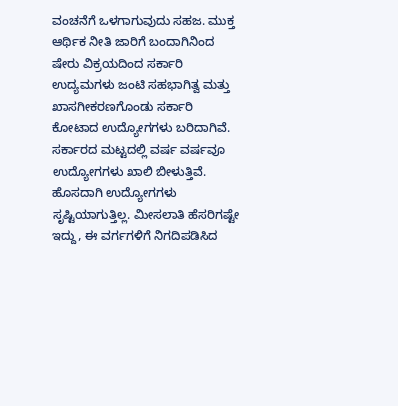ವಂಚನೆಗೆ ಒಳಗಾಗುವುದು ಸಹಜ. ಮುಕ್ತ ಆರ್ಥಿಕ ನೀತಿ ಜಾರಿಗೆ ಬಂದಾಗಿನಿಂದ ಷೇರು ವಿಕ್ರಯದಿಂದ ಸರ್ಕಾರಿ ಉದ್ಯಮಗಳು ಜಂಟಿ ಸಹಭಾಗಿತ್ವ ಮತ್ತು ಖಾಸಗೀಕರಣಗೊಂಡು ಸರ್ಕಾರಿ ಕೋಟಾದ ಉದ್ಯೋಗಗಳು ಬರಿದಾಗಿವೆ. ಸರ್ಕಾರದ ಮಟ್ಟದಲ್ಲಿ ವರ್ಷ ವರ್ಷವೂ ಉದ್ಯೋಗಗಳು ಖಾಲಿ ಬೀಳುತ್ತಿವೆ. ಹೊಸದಾಗಿ ಉದ್ಯೋಗಗಳು ಸೃಷ್ಟಿಯಾಗುತ್ತಿಲ್ಲ. ಮೀಸಲಾತಿ ಹೆಸರಿಗಷ್ಟೇ ಇದ್ದು, ಈ ವರ್ಗಗಳಿಗೆ ನಿಗದಿಪಡಿಸಿದ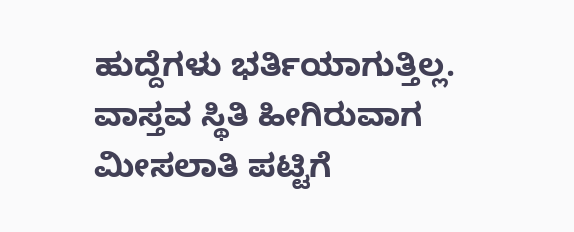ಹುದ್ದೆಗಳು ಭರ್ತಿಯಾಗುತ್ತಿಲ್ಲ. ವಾಸ್ತವ ಸ್ಥಿತಿ ಹೀಗಿರುವಾಗ ಮೀಸಲಾತಿ ಪಟ್ಟಿಗೆ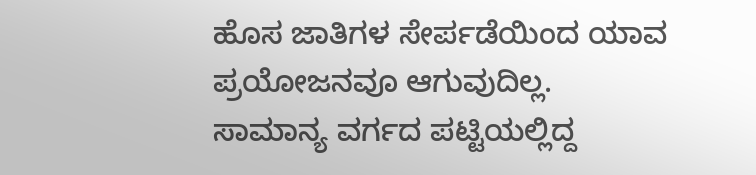ಹೊಸ ಜಾತಿಗಳ ಸೇರ್ಪಡೆಯಿಂದ ಯಾವ ಪ್ರಯೋಜನವೂ ಆಗುವುದಿಲ್ಲ. ಸಾಮಾನ್ಯ ವರ್ಗದ ಪಟ್ಟಿಯಲ್ಲಿದ್ದ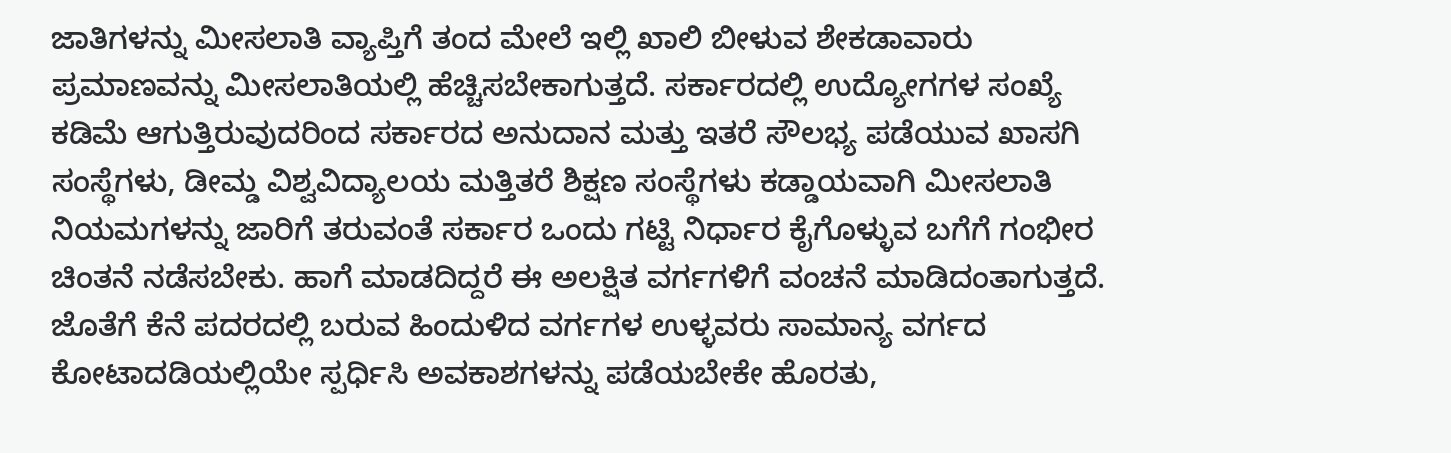ಜಾತಿಗಳನ್ನು ಮೀಸಲಾತಿ ವ್ಯಾಪ್ತಿಗೆ ತಂದ ಮೇಲೆ ಇಲ್ಲಿ ಖಾಲಿ ಬೀಳುವ ಶೇಕಡಾವಾರು ಪ್ರಮಾಣವನ್ನು ಮೀಸಲಾತಿಯಲ್ಲಿ ಹೆಚ್ಚಿಸಬೇಕಾಗುತ್ತದೆ. ಸರ್ಕಾರದಲ್ಲಿ ಉದ್ಯೋಗಗಳ ಸಂಖ್ಯೆ ಕಡಿಮೆ ಆಗುತ್ತಿರುವುದರಿಂದ ಸರ್ಕಾರದ ಅನುದಾನ ಮತ್ತು ಇತರೆ ಸೌಲಭ್ಯ ಪಡೆಯುವ ಖಾಸಗಿ ಸಂಸ್ಥೆಗಳು, ಡೀಮ್ಡ ವಿಶ್ವವಿದ್ಯಾಲಯ ಮತ್ತಿತರೆ ಶಿಕ್ಷಣ ಸಂಸ್ಥೆಗಳು ಕಡ್ಡಾಯವಾಗಿ ಮೀಸಲಾತಿ ನಿಯಮಗಳನ್ನು ಜಾರಿಗೆ ತರುವಂತೆ ಸರ್ಕಾರ ಒಂದು ಗಟ್ಟಿ ನಿರ್ಧಾರ ಕೈಗೊಳ್ಳುವ ಬಗೆಗೆ ಗಂಭೀರ ಚಿಂತನೆ ನಡೆಸಬೇಕು. ಹಾಗೆ ಮಾಡದಿದ್ದರೆ ಈ ಅಲಕ್ಷಿತ ವರ್ಗಗಳಿಗೆ ವಂಚನೆ ಮಾಡಿದಂತಾಗುತ್ತದೆ. ಜೊತೆಗೆ ಕೆನೆ ಪದರದಲ್ಲಿ ಬರುವ ಹಿಂದುಳಿದ ವರ್ಗಗಳ ಉಳ್ಳವರು ಸಾಮಾನ್ಯ ವರ್ಗದ ಕೋಟಾದಡಿಯಲ್ಲಿಯೇ ಸ್ಪರ್ಧಿಸಿ ಅವಕಾಶಗಳನ್ನು ಪಡೆಯಬೇಕೇ ಹೊರತು,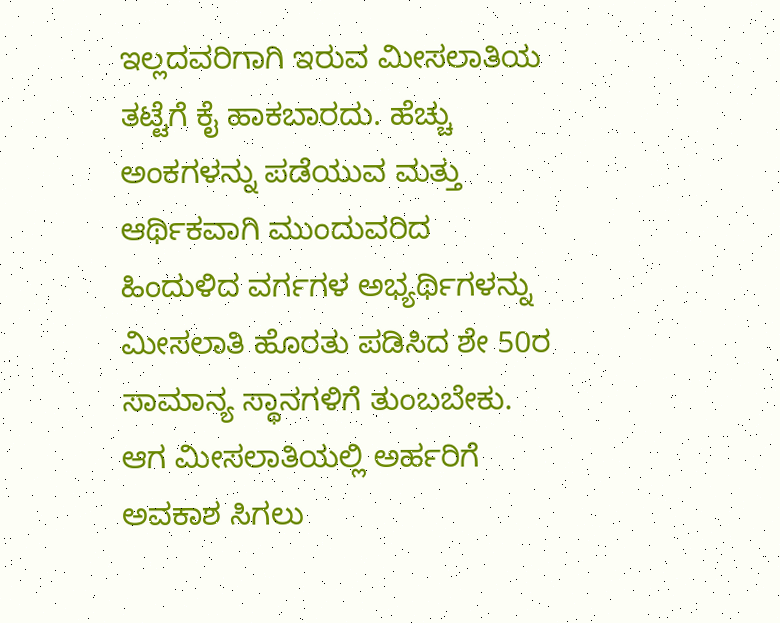ಇಲ್ಲದವರಿಗಾಗಿ ಇರುವ ಮೀಸಲಾತಿಯ ತಟ್ಟೆಗೆ ಕೈ ಹಾಕಬಾರದು. ಹೆಚ್ಚು ಅಂಕಗಳನ್ನು ಪಡೆಯುವ ಮತ್ತು ಆರ್ಥಿಕವಾಗಿ ಮುಂದುವರಿದ ಹಿಂದುಳಿದ ವರ್ಗಗಳ ಅಭ್ಯರ್ಥಿಗಳನ್ನು ಮೀಸಲಾತಿ ಹೊರತು ಪಡಿಸಿದ ಶೇ 50ರ ಸಾಮಾನ್ಯ ಸ್ಥಾನಗಳಿಗೆ ತುಂಬಬೇಕು. ಆಗ ಮೀಸಲಾತಿಯಲ್ಲಿ ಅರ್ಹರಿಗೆ ಅವಕಾಶ ಸಿಗಲು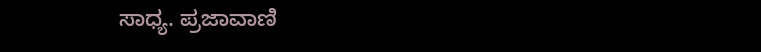ಸಾಧ್ಯ. ಪ್ರಜಾವಾಣಿ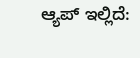ಆ್ಯಪ್ ಇಲ್ಲಿದೆ: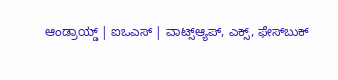ಆಂಡ್ರಾಯ್ಡ್ | ಐಒಎಸ್ | ವಾಟ್ಸ್ಆ್ಯಪ್, ಎಕ್ಸ್, ಫೇಸ್‌ಬುಕ್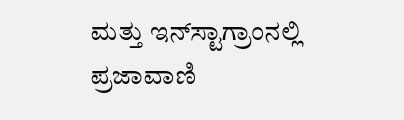ಮತ್ತು ಇನ್‌ಸ್ಟಾಗ್ರಾಂನಲ್ಲಿ ಪ್ರಜಾವಾಣಿ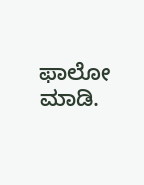ಫಾಲೋ ಮಾಡಿ.